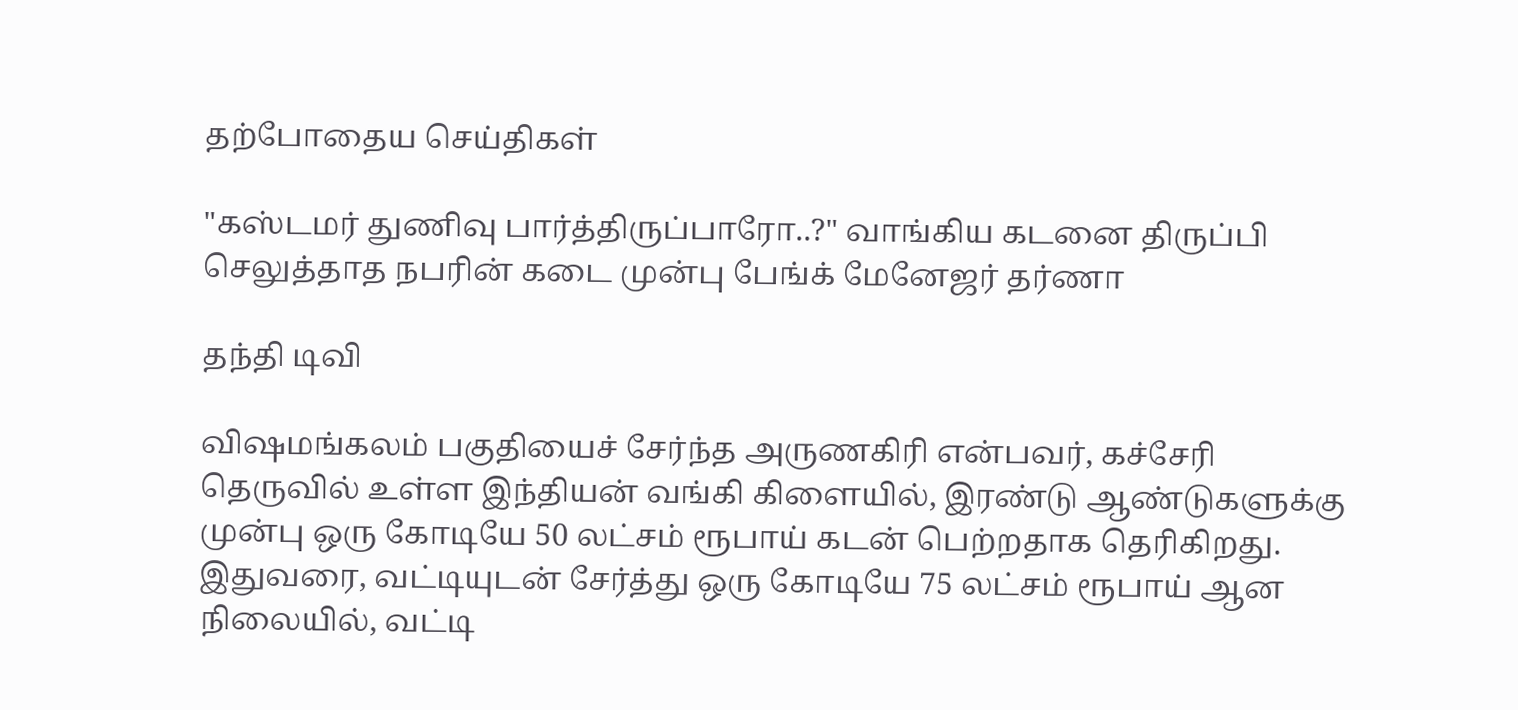தற்போதைய செய்திகள்

"கஸ்டமர் துணிவு பார்த்திருப்பாரோ..?" வாங்கிய கடனை திருப்பி செலுத்தாத நபரின் கடை முன்பு பேங்க் மேனேஜர் தர்ணா

தந்தி டிவி

விஷமங்கலம் பகுதியைச் சேர்ந்த அருணகிரி என்பவர், கச்சேரி தெருவில் உள்ள இந்தியன் வங்கி கிளையில், இரண்டு ஆண்டுகளுக்கு முன்பு ஒரு கோடியே 50 லட்சம் ரூபாய் கடன் பெற்றதாக தெரிகிறது. இதுவரை, வட்டியுடன் சேர்த்து ஒரு கோடியே 75 லட்சம் ரூபாய் ஆன நிலையில், வட்டி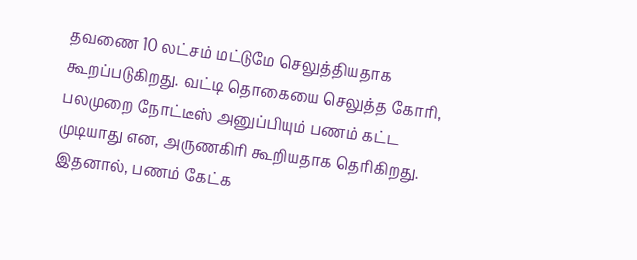தவணை 10 லட்சம் மட்டுமே செலுத்தியதாக கூறப்படுகிறது. வட்டி தொகையை செலுத்த கோரி, பலமுறை நோட்டீஸ் அனுப்பியும் பணம் கட்ட முடியாது என, அருணகிரி கூறியதாக தெரிகிறது. இதனால், பணம் கேட்க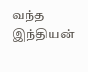வந்த இந்தியன்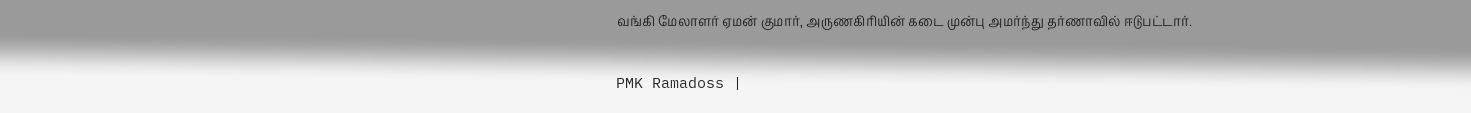வங்கி மேலாளர் ஏமன் குமார், அருணகிரியின் கடை முன்பு அமர்ந்து தர்ணாவில் ஈடுபட்டார்.

PMK Ramadoss |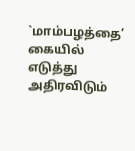`மாம்பழத்தை’ கையில் எடுத்து அதிரவிடும்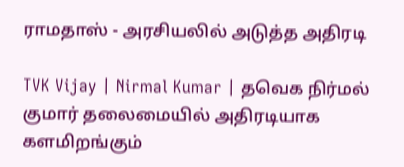ராமதாஸ் - அரசியலில் அடுத்த அதிரடி

TVK Vijay | Nirmal Kumar | தவெக நிர்மல் குமார் தலைமையில் அதிரடியாக களமிறங்கும்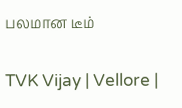பலமான டீம்

TVK Vijay | Vellore |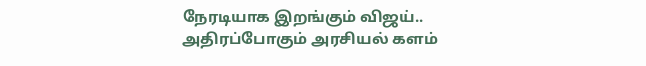நேரடியாக இறங்கும் விஜய்.. அதிரப்போகும் அரசியல் களம்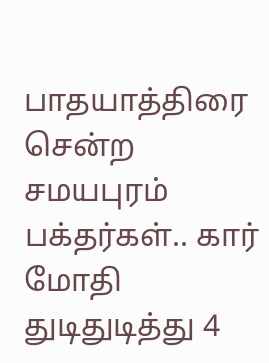பாதயாத்திரை சென்ற சமயபுரம் பக்தர்கள்.. கார் மோதி துடிதுடித்து 4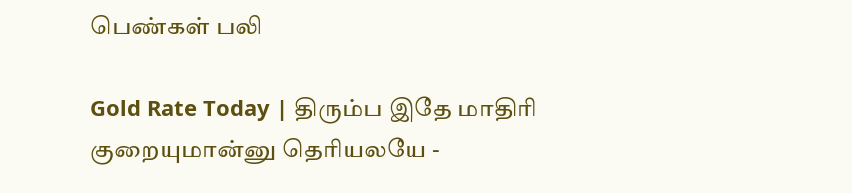பெண்கள் பலி

Gold Rate Today | திரும்ப இதே மாதிரி குறையுமான்னு தெரியலயே -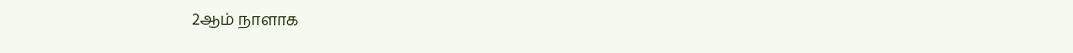2ஆம் நாளாக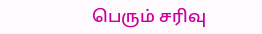பெரும் சரிவு